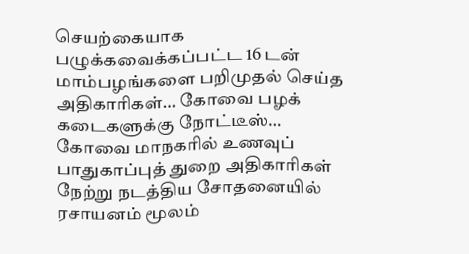செயற்கையாக பழுக்கவைக்கப்பட்ட 16 டன் மாம்பழங்களை பறிமுதல் செய்த அதிகாரிகள்… கோவை பழக் கடைகளுக்கு நோட்டீஸ்…
கோவை மாநகரில் உணவுப் பாதுகாப்புத் துறை அதிகாரிகள் நேற்று நடத்திய சோதனையில் ரசாயனம் மூலம்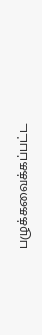பழுக்கவைக்கப்பட்ட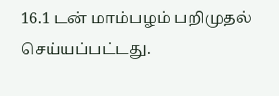16.1 டன் மாம்பழம் பறிமுதல் செய்யப்பட்டது.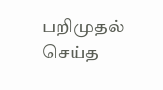பறிமுதல் செய்த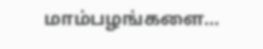மாம்பழங்களை…